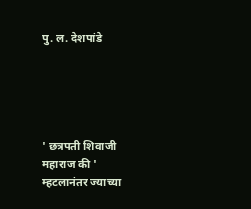पु. ल. देशपांडे





' छत्रपती शिवाजी महाराज की '
म्हटलानंतर ज्याच्या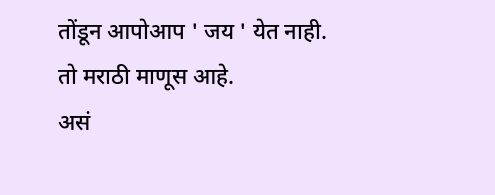तोंडून आपोआप ' जय ' येत नाही.
तो मराठी माणूस आहे.
असं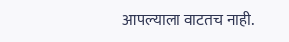आपल्याला वाटतच नाही.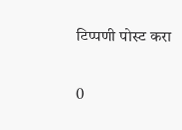टिप्पणी पोस्ट करा

0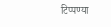टिप्पण्या